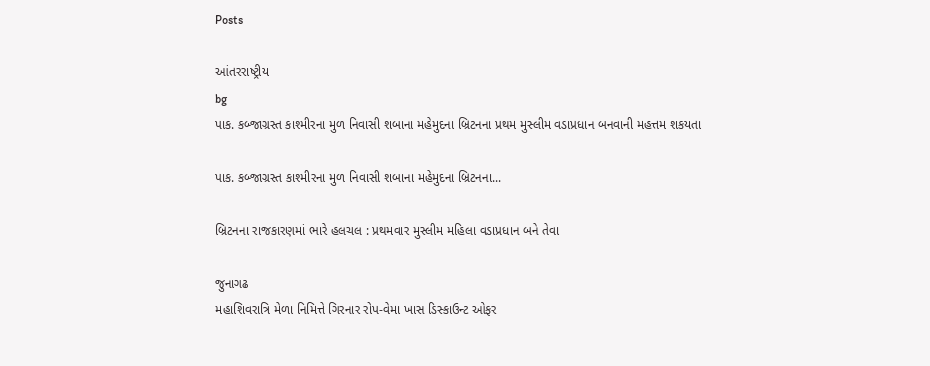Posts

આંતરરાષ્ટ્રીય
bg
પાક. કબ્જાગ્રસ્ત કાશ્મીરના મુળ નિવાસી શબાના મહેમુદના બ્રિટનના પ્રથમ મુસ્લીમ વડાપ્રધાન બનવાની મહત્તમ શકયતા

પાક. કબ્જાગ્રસ્ત કાશ્મીરના મુળ નિવાસી શબાના મહેમુદના બ્રિટનના...

બ્રિટનના રાજકારણમાં ભારે હલચલ : પ્રથમવાર મુસ્લીમ મહિલા વડાપ્રધાન બને તેવા

જુનાગઢ
મહાશિવરાત્રિ મેળા નિમિત્તે ગિરનાર રોપ-વેમા ખાસ ડિસ્કાઉન્ટ ઓફર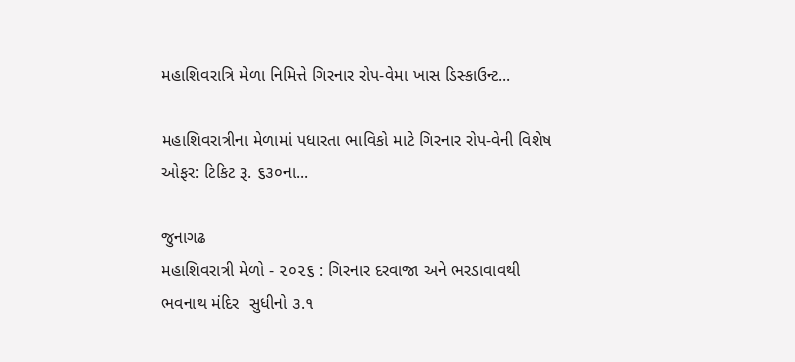મહાશિવરાત્રિ મેળા નિમિત્તે ગિરનાર રોપ-વેમા ખાસ ડિસ્કાઉન્ટ...

મહાશિવરાત્રીના મેળામાં પધારતા ભાવિકો માટે ગિરનાર રોપ-વેની વિશેષ ઓફર: ટિકિટ રૂ. ૬૩૦ના...

જુનાગઢ
મહાશિવરાત્રી મેળો - ૨૦૨૬ : ગિરનાર દરવાજા અને ભરડાવાવથી ભવનાથ મંદિર  સુધીનો ૩.૧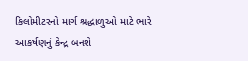કિલોમીટરનો માર્ગ શ્રદ્ધાળુઓ માટે ભારે આકર્ષણનું કેન્દ્ર બનશે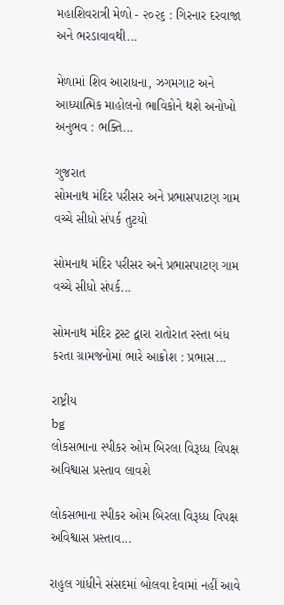મહાશિવરાત્રી મેળો - ૨૦૨૬ : ગિરનાર દરવાજા અને ભરડાવાવથી...

મેળામાં શિવ આરાધના, ઝગમગાટ અને આધ્યાત્મિક માહોલનો ભાવિકોને થશે અનોખો અનુભવ : ભક્તિ...

ગુજરાત
સોમનાથ મંદિર પરીસર અને પ્રભાસપાટણ ગામ વચ્ચે સીધો સંપર્ક તુટયો

સોમનાથ મંદિર પરીસર અને પ્રભાસપાટણ ગામ વચ્ચે સીધો સંપર્ક...

સોમનાથ મંદિર ટ્રસ્ટ દ્વારા રાતોરાત રસ્તા બંધ કરતા ગ્રામજનોમાં ભારે આક્રોશ : પ્રભાસ...

રાષ્ટ્રીય
bg
લોકસભાના સ્પીકર ઓમ બિરલા વિરૂધ્ધ વિપક્ષ અવિશ્વાસ પ્રસ્તાવ લાવશે

લોકસભાના સ્પીકર ઓમ બિરલા વિરૂધ્ધ વિપક્ષ અવિશ્વાસ પ્રસ્તાવ...

રાહુલ ગાંધીને સંસદમાં બોલવા દેવામાં નહીં આવે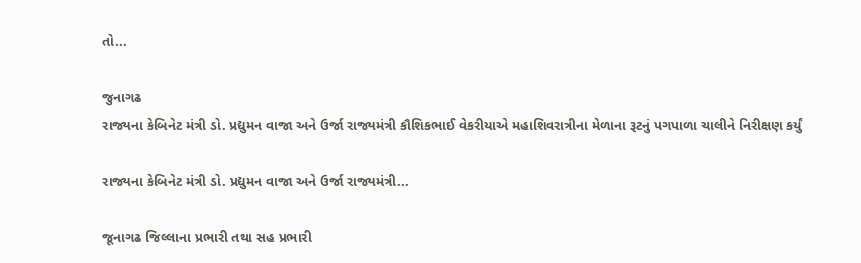તો...

જુનાગઢ
રાજ્યના કેબિનેટ મંત્રી ડો. પ્રદ્યુમન વાજા અને ઉર્જા રાજ્યમંત્રી કૌશિકભાઈ વેકરીયાએ મહાશિવરાત્રીના મેળાના રૂટનું પગપાળા ચાલીને નિરીક્ષણ કર્યું

રાજ્યના કેબિનેટ મંત્રી ડો. પ્રદ્યુમન વાજા અને ઉર્જા રાજ્યમંત્રી...

જૂનાગઢ જિલ્લાના પ્રભારી તથા સહ પ્રભારી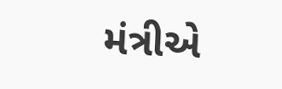મંત્રીએ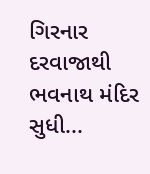ગિરનાર દરવાજાથી ભવનાથ મંદિર સુધી...